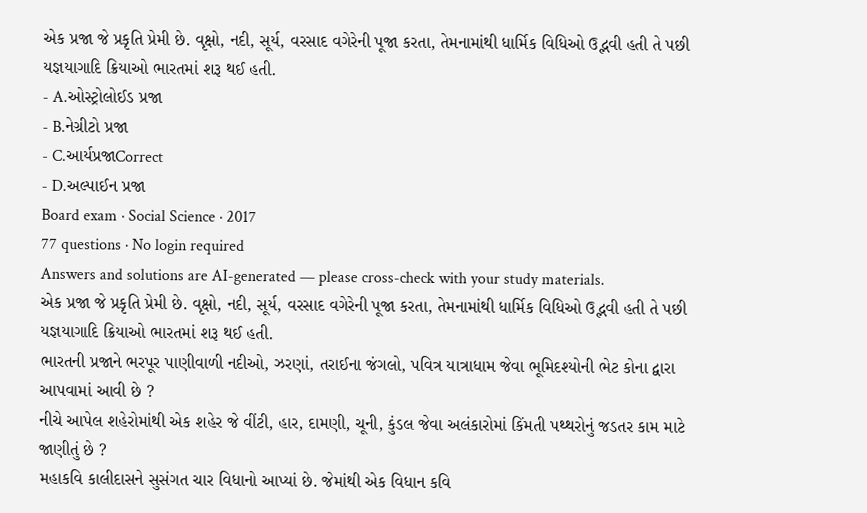એક પ્રજા જે પ્રકૃતિ પ્રેમી છે. વૃક્ષો, નદી, સૂર્ય, વરસાદ વગેરેની પૂજા કરતા, તેમનામાંથી ધાર્મિક વિધિઓ ઉદ્ભવી હતી તે પછી યજ્ઞયાગાદિ ક્રિયાઓ ભારતમાં શરૂ થઈ હતી.
- A.ઓસ્ટ્રોલોઈડ પ્રજા
- B.નેગ્રીટો પ્રજા
- C.આર્યપ્રજાCorrect
- D.અલ્પાઈન પ્રજા
Board exam · Social Science · 2017
77 questions · No login required
Answers and solutions are AI-generated — please cross-check with your study materials.
એક પ્રજા જે પ્રકૃતિ પ્રેમી છે. વૃક્ષો, નદી, સૂર્ય, વરસાદ વગેરેની પૂજા કરતા, તેમનામાંથી ધાર્મિક વિધિઓ ઉદ્ભવી હતી તે પછી યજ્ઞયાગાદિ ક્રિયાઓ ભારતમાં શરૂ થઈ હતી.
ભારતની પ્રજાને ભરપૂર પાણીવાળી નદીઓ, ઝરણાં, તરાઈના જંગલો, પવિત્ર યાત્રાધામ જેવા ભૂમિદશ્યોની ભેટ કોના દ્વારા આપવામાં આવી છે ?
નીચે આપેલ શહેરોમાંથી એક શહેર જે વીંટી, હાર, દામણી, ચૂની, કુંડલ જેવા અલંકારોમાં કિંમતી પથ્થરોનું જડતર કામ માટે જાણીતું છે ?
મહાકવિ કાલીદાસને સુસંગત ચાર વિધાનો આપ્યાં છે. જેમાંથી એક વિધાન કવિ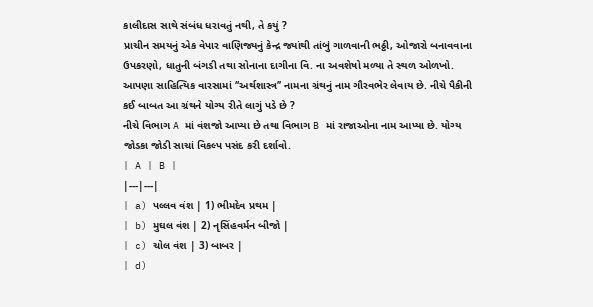કાલીદાસ સાથે સંબંધ ધરાવતું નથી, તે કયું ?
પ્રાચીન સમયનું એક વેપાર વાણિજ્યનું કેન્દ્ર જ્યાંથી તાંબું ગાળવાની ભઠ્ઠી, ઓજારો બનાવવાના ઉપકરણો, ધાતુની બંગડી તથા સોનાના દાગીના વિ. ના અવશેષો મળ્યા તે સ્થળ ઓળખો.
આપણા સાહિત્યિક વારસામાં ‘‘અર્થશાસ્ત્ર’’ નામના ગ્રંથનું નામ ગૌરવભેર લેવાય છે. નીચે પૈકીની કઈ બાબત આ ગ્રંથને યોગ્ય રીતે લાગું પડે છે ?
નીચે વિભાગ A માં વંશજો આપ્યા છે તથા વિભાગ B માં રાજાઓના નામ આપ્યા છે. યોગ્ય જોડકા જોડી સાચાં વિકલ્પ પસંદ કરી દર્શાવો.
| A | B |
|---|---|
| a) પલ્લવ વંશ | 1) ભીમદેવ પ્રથમ |
| b) મુઘલ વંશ | 2) નૃસિંહવર્મન બીજો |
| c) ચોલ વંશ | 3) બાબર |
| d)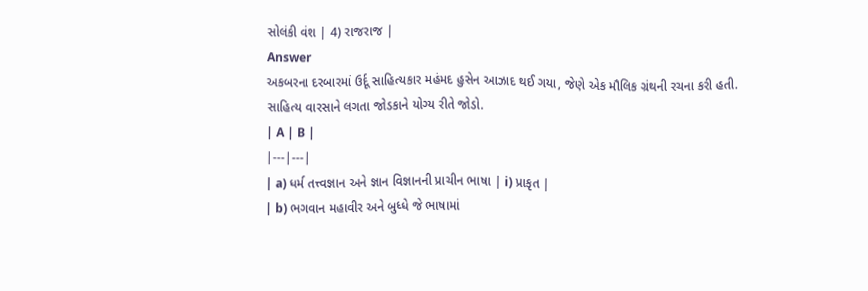સોલંકી વંશ | 4) રાજરાજ |
Answer
અકબરના દરબારમાં ઉર્દૂ સાહિત્યકાર મહંમદ હુસેન આઝાદ થઈ ગયા, જેણે એક મૌલિક ગ્રંથની રચના કરી હતી.
સાહિત્ય વારસાને લગતા જોડકાને યોગ્ય રીતે જોડો.
| A | B |
|---|---|
| a) ધર્મ તત્ત્વજ્ઞાન અને જ્ઞાન વિજ્ઞાનની પ્રાચીન ભાષા | i) પ્રાકૃત |
| b) ભગવાન મહાવીર અને બુધ્ધે જે ભાષામાં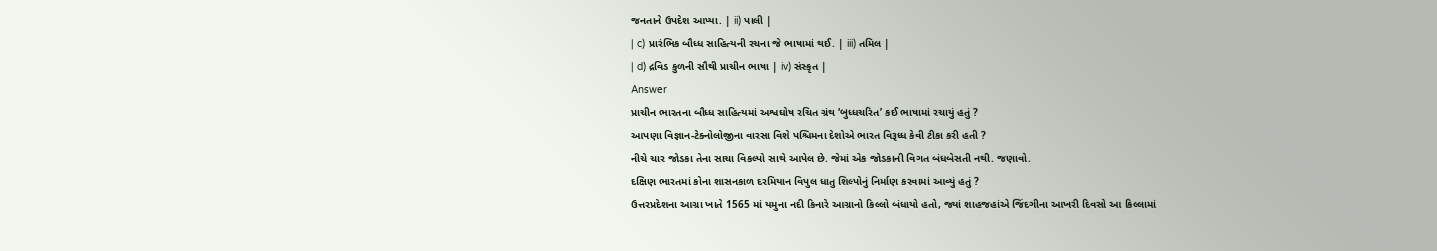જનતાને ઉપદેશ આપ્યા. | ii) પાલી |
| c) પ્રારંભિક બૌધ્ધ સાહિત્યની રચના જે ભાષામાં થઈ. | iii) તમિલ |
| d) દ્રવિડ કુળની સૌથી પ્રાચીન ભાષા | iv) સંસ્કૃત |
Answer
પ્રાચીન ભારતના બૌધ્ધ સાહિત્યમાં અશ્વઘોષ રચિત ગ્રંથ ‘બુધ્ધચરિત’ કઈ ભાષામાં રચાયું હતું ?
આપણા વિજ્ઞાન-ટેક્નોલોજીના વારસા વિશે પશ્ચિમના દેશોએ ભારત વિરૂધ્ધ કેવી ટીકા કરી હતી ?
નીચે ચાર જોડકા તેના સાચા વિકલ્પો સાથે આપેલ છે. જેમાં એક જોડકાની વિગત બંધબેસતી નથી. જણાવો.
દક્ષિણ ભારતમાં કોના શાસનકાળ દરમિયાન વિપુલ ધાતુ શિલ્પોનું નિર્માણ કરવામાં આવ્યું હતું ?
ઉત્તરપ્રદેશના આગ્રા ખાતે 1565 માં યમુના નદી કિનારે આગ્રાનો કિલ્લો બંધાયો હતો, જ્યાં શાહજહાંએ જિંદગીના આખરી દિવસો આ કિલ્લામાં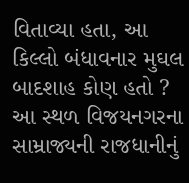વિતાવ્યા હતા, આ કિલ્લો બંધાવનાર મુઘલ બાદશાહ કોણ હતો ?
આ સ્થળ વિજયનગરના સામ્રાજ્યની રાજધાનીનું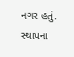નગર હતું. સ્થાપના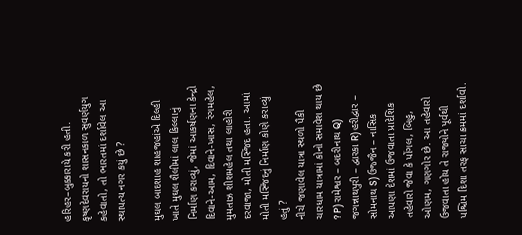હરિહર–બુક્કારાયે કરી હતી. કૃષ્ણદેવરાયનો શાસનકાળ સુવર્ણયુગ કહેવાતો, તો ભારતમાં દર્શાવેલ આ સ્થાપત્ય નગર કયું છે ?

મુઘલ બાદશાહ શાહજહાંએ દિલ્હી ખાતે મુઘલ શૈલીમાં લાલ કિલ્લાનું નિર્માણ કરાવ્યું, જેમાં આકર્ષણના કેન્દ્રો દિવાને-આમ, દિવાને-ખાસ, રંગમહેલ, મુમતાઝ શીશમહેલ તથા લાહોરી દરવાજા, મોતી મસ્જિદ હતા. આમાં મોતી મસ્જિદનું નિર્માણ કોણે કરાવ્યું હતું ?
નીચે જણાવેલ યાત્રા સ્થળો પૈકી ચારધામ યાત્રામાં કોનો સમાવેશ થાય છે ? P) રામેશ્વર – બદરીનાથ Q) જગન્નાથપુરી – દ્વારકા R) હરીદ્વાર – સોમનાથ S) ઉજ્જૈન – નાસિક
આપણા દેશમાં ઉજવાતા પ્રાદેશિક તહેવારો જેવા કે પોંગલ, બિહુ, ઓણમ, ગણગોર છે. આ તહેવારો ઉજવાતા હોય તે રાજ્યોને પૂર્વથી પશ્ચિમ દિશા તરફ સાચા ક્રમમાં દર્શાવો.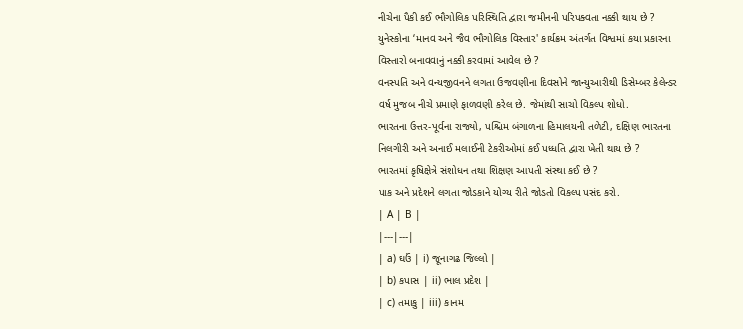નીચેના પૈકી કઈ ભૌગોલિક પરિસ્થિતિ દ્વારા જમીનની પરિપક્વતા નક્કી થાય છે ?
યુનેસ્કોના ‘માનવ અને જૈવ ભૌગોલિક વિસ્તાર' કાર્યક્રમ અંતર્ગત વિશ્વમાં કયા પ્રકારના વિસ્તારો બનાવવાનું નક્કી કરવામાં આવેલ છે ?
વનસ્પતિ અને વન્યજીવનને લગતા ઉજવણીના દિવસોને જાન્યુઆરીથી ડિસેમ્બર કેલેન્ડર વર્ષ મુજબ નીચે પ્રમાણે ફાળવણી કરેલ છે. જેમાંથી સાચો વિકલ્પ શોધો.
ભારતના ઉત્તર-પૂર્વના રાજ્યો, પશ્ચિમ બંગાળના હિમાલયની તળેટી, દક્ષિણ ભારતના નિલગીરી અને અનાઈ મલાઈની ટેકરીઓમાં કઈ પધ્ધતિ દ્વારા ખેતી થાય છે ?
ભારતમાં કૃષિક્ષેત્રે સંશોધન તથા શિક્ષણ આપતી સંસ્થા કઈ છે ?
પાક અને પ્રદેશને લગતા જોડકાને યોગ્ય રીતે જોડતો વિકલ્પ પસંદ કરો.
| A | B |
|---|---|
| a) ઘઉં | i) જૂનાગઢ જિલ્લો |
| b) કપાસ | ii) ભાલ પ્રદેશ |
| c) તમાકુ | iii) કાનમ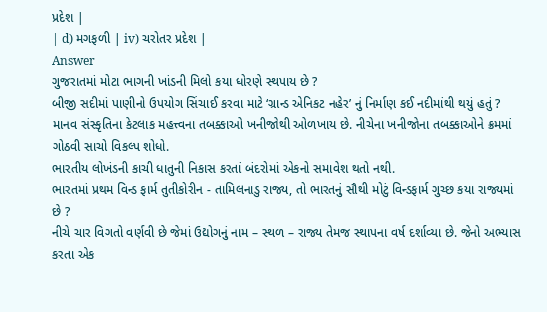પ્રદેશ |
| d) મગફળી | iv) ચરોતર પ્રદેશ |
Answer
ગુજરાતમાં મોટા ભાગની ખાંડની મિલો કયા ધોરણે સ્થપાય છે ?
બીજી સદીમાં પાણીનો ઉપયોગ સિંચાઈ કરવા માટે ‘ગ્રાન્ડ એનિકટ નહેર’ નું નિર્માણ કઈ નદીમાંથી થયું હતું ?
માનવ સંસ્કૃતિના કેટલાક મહત્ત્વના તબક્કાઓ ખનીજોથી ઓળખાય છે. નીચેના ખનીજોના તબક્કાઓને ક્રમમાં ગોઠવી સાચો વિકલ્પ શોધો.
ભારતીય લોખંડની કાચી ધાતુની નિકાસ કરતાં બંદરોમાં એકનો સમાવેશ થતો નથી.
ભારતમાં પ્રથમ વિન્ડ ફાર્મ તુતીકોરીન - તામિલનાડુ રાજ્ય, તો ભારતનું સૌથી મોટું વિન્ડફાર્મ ગુચ્છ કયા રાજ્યમાં છે ?
નીચે ચાર વિગતો વર્ણવી છે જેમાં ઉદ્યોગનું નામ – સ્થળ – રાજ્ય તેમજ સ્થાપના વર્ષ દર્શાવ્યા છે. જેનો અભ્યાસ કરતા એક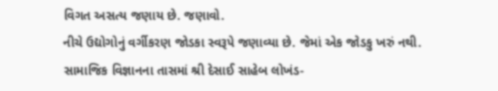વિગત અસત્ય જણાય છે. જણાવો.
નીચે ઉદ્યોગોનું વર્ગીકરણ જોડકા સ્વરૂપે જણાવ્યા છે. જેમાં એક જોડકુ ખરું નથી.
સામાજિક વિજ્ઞાનના તાસમાં શ્રી દેસાઈ સાહેબ લોખંડ-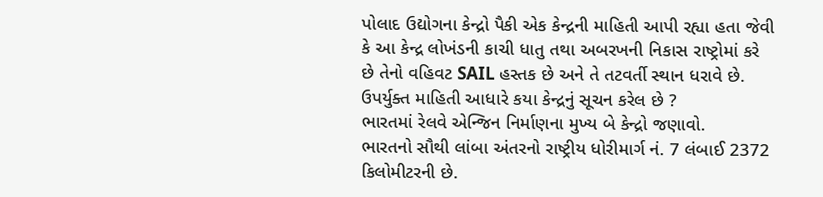પોલાદ ઉદ્યોગના કેન્દ્રો પૈકી એક કેન્દ્રની માહિતી આપી રહ્યા હતા જેવી કે આ કેન્દ્ર લોખંડની કાચી ધાતુ તથા અબરખની નિકાસ રાષ્ટ્રોમાં કરે છે તેનો વહિવટ SAIL હસ્તક છે અને તે તટવર્તી સ્થાન ધરાવે છે. ઉપર્યુક્ત માહિતી આધારે કયા કેન્દ્રનું સૂચન કરેલ છે ?
ભારતમાં રેલવે એન્જિન નિર્માણના મુખ્ય બે કેન્દ્રો જણાવો.
ભારતનો સૌથી લાંબા અંતરનો રાષ્ટ્રીય ધોરીમાર્ગ નં. 7 લંબાઈ 2372 કિલોમીટરની છે.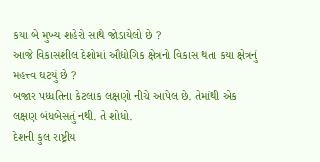કયા બે મુખ્ય શહેરો સાથે જોડાયેલો છે ?
આજે વિકાસશીલ દેશોમાં ઔદ્યોગિક ક્ષેત્રનો વિકાસ થતા કયા ક્ષેત્રનું મહત્ત્વ ઘટયું છે ?
બજાર પધ્ધતિના કેટલાક લક્ષણો નીચે આપેલ છે. તેમાંથી એક લક્ષણ બંધબેસતું નથી. તે શોધો.
દેશની કુલ રાષ્ટ્રીય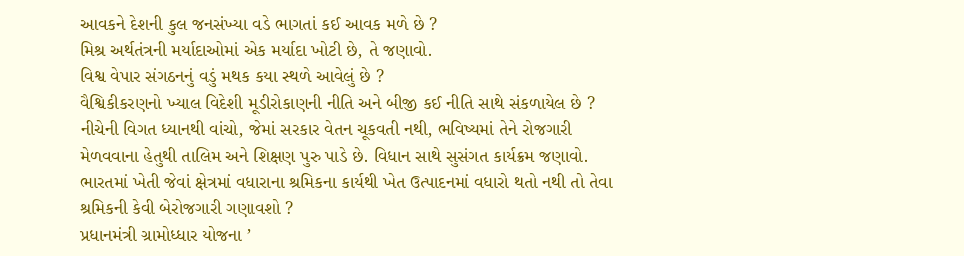આવકને દેશની કુલ જનસંખ્યા વડે ભાગતાં કઈ આવક મળે છે ?
મિશ્ર અર્થતંત્રની મર્યાદાઓમાં એક મર્યાદા ખોટી છે, તે જણાવો.
વિશ્વ વેપાર સંગઠનનું વડું મથક કયા સ્થળે આવેલું છે ?
વૈશ્વિકીકરણનો ખ્યાલ વિદેશી મૂડીરોકાણની નીતિ અને બીજી કઈ નીતિ સાથે સંકળાયેલ છે ?
નીચેની વિગત ધ્યાનથી વાંચો, જેમાં સરકાર વેતન ચૂકવતી નથી, ભવિષ્યમાં તેને રોજગારી મેળવવાના હેતુથી તાલિમ અને શિક્ષણ પુરુ પાડે છે. વિધાન સાથે સુસંગત કાર્યક્રમ જણાવો.
ભારતમાં ખેતી જેવાં ક્ષેત્રમાં વધારાના શ્રમિકના કાર્યથી ખેત ઉત્પાદનમાં વધારો થતો નથી તો તેવા શ્રમિકની કેવી બેરોજગારી ગણાવશો ?
પ્રધાનમંત્રી ગ્રામોધ્ધાર યોજના ’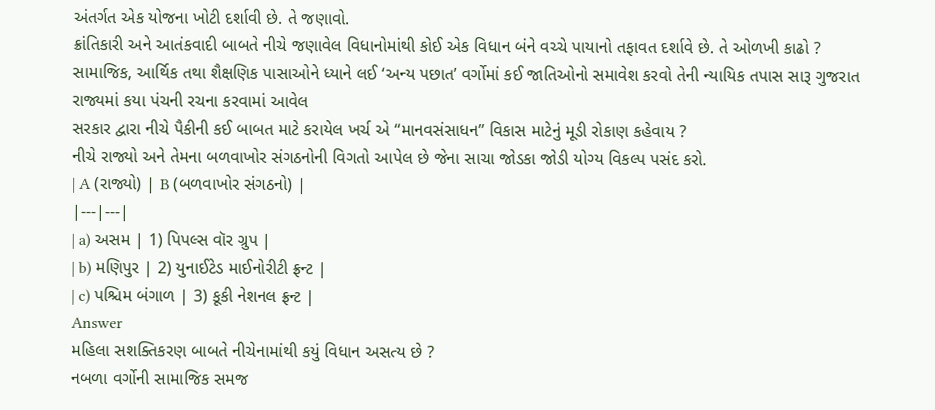અંતર્ગત એક યોજના ખોટી દર્શાવી છે. તે જણાવો.
ક્રાંતિકારી અને આતંકવાદી બાબતે નીચે જણાવેલ વિધાનોમાંથી કોઈ એક વિધાન બંને વચ્ચે પાયાનો તફાવત દર્શાવે છે. તે ઓળખી કાઢો ?
સામાજિક, આર્થિક તથા શૈક્ષણિક પાસાઓને ધ્યાને લઈ ‘અન્ય પછાત’ વર્ગોમાં કઈ જાતિઓનો સમાવેશ કરવો તેની ન્યાયિક તપાસ સારૂ ગુજરાત રાજ્યમાં કયા પંચની રચના કરવામાં આવેલ
સરકાર દ્વારા નીચે પૈકીની કઈ બાબત માટે કરાયેલ ખર્ચ એ ‘‘માનવસંસાધન’’ વિકાસ માટેનું મૂડી રોકાણ કહેવાય ?
નીચે રાજ્યો અને તેમના બળવાખોર સંગઠનોની વિગતો આપેલ છે જેના સાચા જોડકા જોડી યોગ્ય વિકલ્પ પસંદ કરો.
| A (રાજ્યો) | B (બળવાખોર સંગઠનો) |
|---|---|
| a) અસમ | 1) પિપલ્સ વૉર ગ્રુપ |
| b) મણિપુર | 2) યુનાઈટેડ માઈનોરીટી ફ્રન્ટ |
| c) પશ્ચિમ બંગાળ | 3) કૂકી નેશનલ ફ્રન્ટ |
Answer
મહિલા સશક્તિકરણ બાબતે નીચેનામાંથી કયું વિધાન અસત્ય છે ?
નબળા વર્ગોની સામાજિક સમજ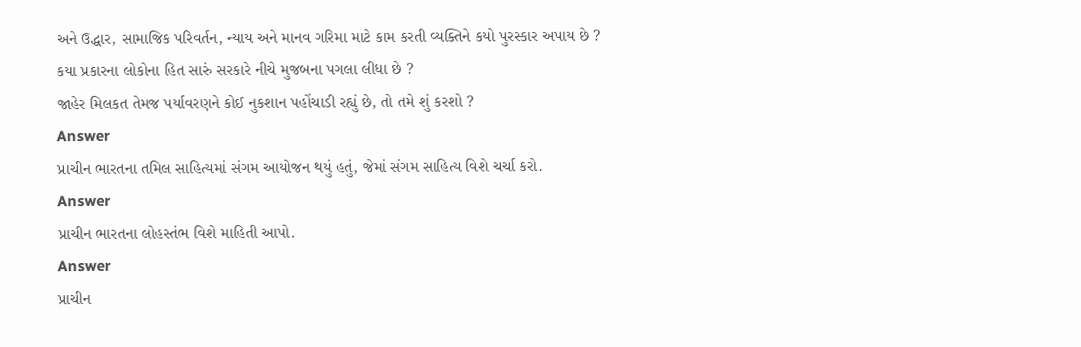અને ઉદ્ધાર, સામાજિક પરિવર્તન, ન્યાય અને માનવ ગરિમા માટે કામ કરતી વ્યક્તિને કયો પુરસ્કાર અપાય છે ?
કયા પ્રકારના લોકોના હિત સારું સરકારે નીચે મુજબના પગલા લીધા છે ?
જાહેર મિલકત તેમજ પર્યાવરણને કોઈ નુકશાન પહોંચાડી રહ્યું છે, તો તમે શું કરશો ?
Answer
પ્રાચીન ભારતના તમિલ સાહિત્યમાં સંગમ આયોજન થયું હતું, જેમાં સંગમ સાહિત્ય વિશે ચર્ચા કરો.
Answer
પ્રાચીન ભારતના લોહસ્તંભ વિશે માહિતી આપો.
Answer
પ્રાચીન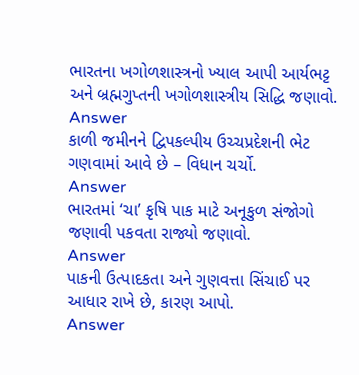ભારતના ખગોળશાસ્ત્રનો ખ્યાલ આપી આર્યભટ્ટ અને બ્રહ્મગુપ્તની ખગોળશાસ્ત્રીય સિદ્ધિ જણાવો.
Answer
કાળી જમીનને દ્વિપકલ્પીય ઉચ્ચપ્રદેશની ભેટ ગણવામાં આવે છે – વિધાન ચર્ચો.
Answer
ભારતમાં ‘ચા’ કૃષિ પાક માટે અનૂકુળ સંજોગો જણાવી પકવતા રાજ્યો જણાવો.
Answer
પાકની ઉત્પાદકતા અને ગુણવત્તા સિંચાઈ પર આધાર રાખે છે, કારણ આપો.
Answer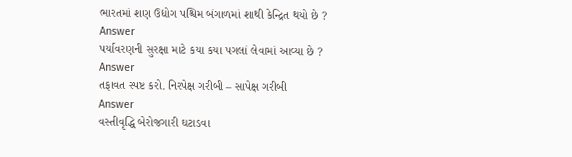ભારતમાં શણ ઉદ્યોગ પશ્ચિમ બંગાળમાં શાથી કેન્દ્રિત થયો છે ?
Answer
પર્યાવરણની સુરક્ષા માટે કયા કયા પગલાં લેવામાં આવ્યા છે ?
Answer
તફાવત સ્પષ્ટ કરો. નિરપેક્ષ ગરીબી – સાપેક્ષ ગરીબી
Answer
વસ્તીવૃદ્ધિ બેરોજગારી ઘટાડવા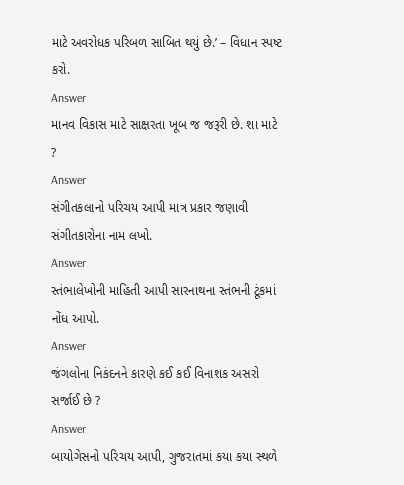માટે અવરોધક પરિબળ સાબિત થયું છે.’ – વિધાન સ્પષ્ટ કરો.
Answer
માનવ વિકાસ માટે સાક્ષરતા ખૂબ જ જરૂરી છે. શા માટે ?
Answer
સંગીતકલાનો પરિચય આપી માત્ર પ્રકાર જણાવી સંગીતકારોના નામ લખો.
Answer
સ્તંભાલેખોની માહિતી આપી સારનાથના સ્તંભની ટૂંકમાં નોંધ આપો.
Answer
જંગલોના નિકંદનને કારણે કઈ કઈ વિનાશક અસરો સર્જાઈ છે ?
Answer
બાયોગેસનો પરિચય આપી, ગુજરાતમાં કયા કયા સ્થળે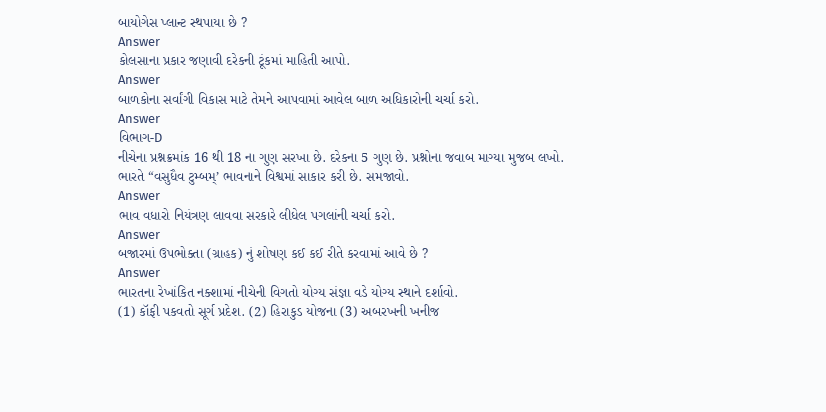બાયોગેસ પ્લાન્ટ સ્થપાયા છે ?
Answer
કોલસાના પ્રકાર જણાવી દરેકની ટૂંકમાં માહિતી આપો.
Answer
બાળકોના સર્વાંગી વિકાસ માટે તેમને આપવામાં આવેલ બાળ અધિકારોની ચર્ચા કરો.
Answer
વિભાગ-D
નીચેના પ્રશ્નક્રમાંક 16 થી 18 ના ગુણ સરખા છે. દરેકના 5 ગુણ છે. પ્રશ્નોના જવાબ માગ્યા મુજબ લખો.
ભારતે “વસુધૈવ ટુમ્બમ્’ ભાવનાને વિશ્વમાં સાકાર કરી છે. સમજાવો.
Answer
ભાવ વધારો નિયંત્રણ લાવવા સરકારે લીધેલ પગલાંની ચર્ચા કરો.
Answer
બજારમાં ઉપભોક્તા (ગ્રાહક) નું શોષણ કઈ કઈ રીતે કરવામાં આવે છે ?
Answer
ભારતના રેખાંકિત નક્શામાં નીચેની વિગતો યોગ્ય સંજ્ઞા વડે યોગ્ય સ્થાને દર્શાવો.
(1) કૉફી પકવતો સૂર્ગ પ્રદેશ. (2) હિરાકુડ યોજના (3) અબરખની ખનીજ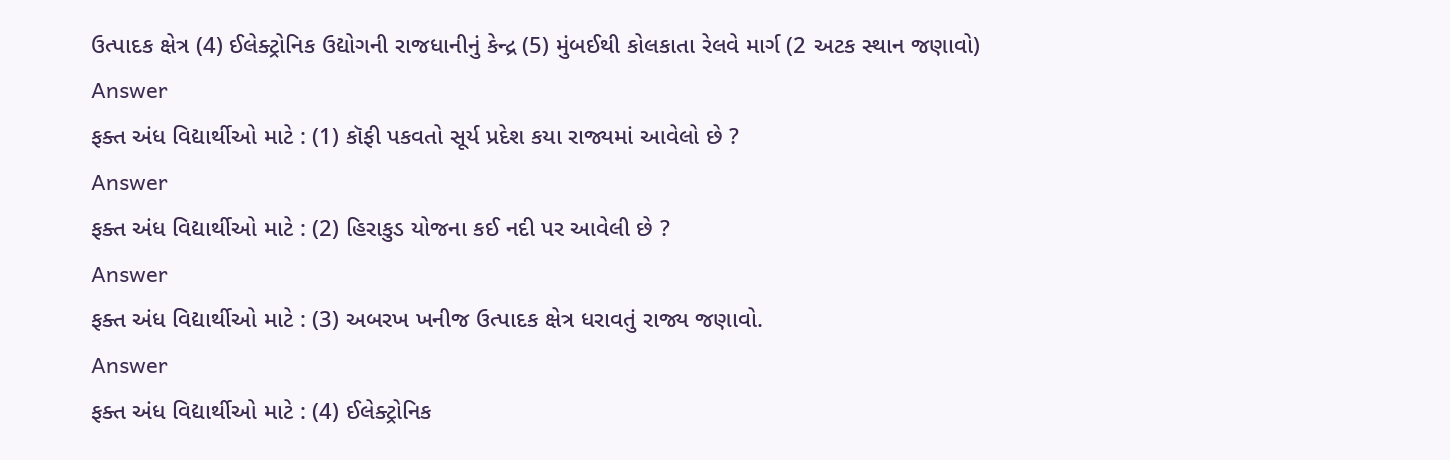ઉત્પાદક ક્ષેત્ર (4) ઈલેક્ટ્રોનિક ઉદ્યોગની રાજધાનીનું કેન્દ્ર (5) મુંબઈથી કોલકાતા રેલવે માર્ગ (2 અટક સ્થાન જણાવો)
Answer
ફક્ત અંધ વિદ્યાર્થીઓ માટે : (1) કૉફી પકવતો સૂર્ય પ્રદેશ કયા રાજ્યમાં આવેલો છે ?
Answer
ફક્ત અંધ વિદ્યાર્થીઓ માટે : (2) હિરાકુડ યોજના કઈ નદી પર આવેલી છે ?
Answer
ફક્ત અંધ વિદ્યાર્થીઓ માટે : (3) અબરખ ખનીજ ઉત્પાદક ક્ષેત્ર ધરાવતું રાજ્ય જણાવો.
Answer
ફક્ત અંધ વિદ્યાર્થીઓ માટે : (4) ઈલેક્ટ્રોનિક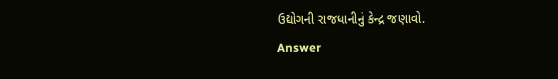ઉદ્યોગની રાજધાનીનું કેન્દ્ર જણાવો.
Answer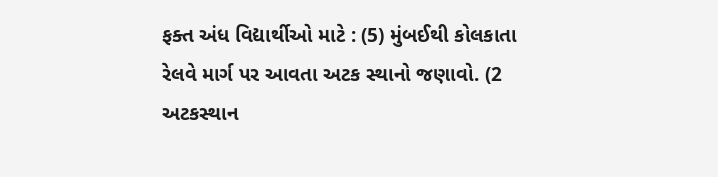ફક્ત અંધ વિદ્યાર્થીઓ માટે : (5) મુંબઈથી કોલકાતા રેલવે માર્ગ પર આવતા અટક સ્થાનો જણાવો. (2 અટકસ્થાન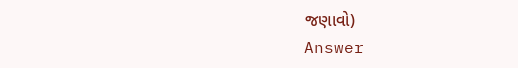જણાવો)
Answer